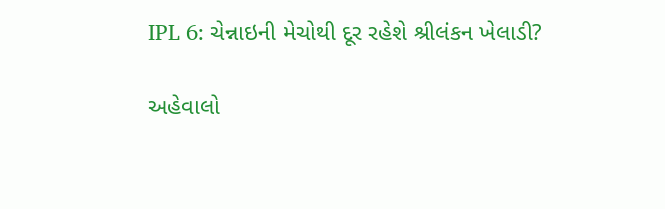IPL 6: ચેન્નાઇની મેચોથી દૂર રહેશે શ્રીલંકન ખેલાડી?

અહેવાલો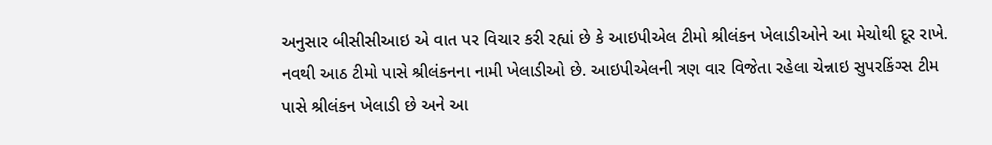અનુસાર બીસીસીઆઇ એ વાત પર વિચાર કરી રહ્યાં છે કે આઇપીએલ ટીમો શ્રીલંકન ખેલાડીઓને આ મેચોથી દૂર રાખે.
નવથી આઠ ટીમો પાસે શ્રીલંકનના નામી ખેલાડીઓ છે. આઇપીએલની ત્રણ વાર વિજેતા રહેલા ચેન્નાઇ સુપરકિંગ્સ ટીમ પાસે શ્રીલંકન ખેલાડી છે અને આ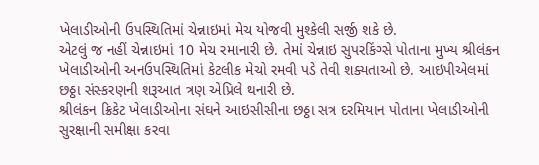ખેલાડીઓની ઉપસ્થિતિમાં ચેન્નાઇમાં મેચ યોજવી મુશ્કેલી સર્જી શકે છે.
એટલું જ નહીં ચેન્નાઇમાં 10 મેચ રમાનારી છે. તેમાં ચેન્નાઇ સુપરકિંગ્સે પોતાના મુખ્ય શ્રીલંકન ખેલાડીઓની અનઉપસ્થિતિમાં કેટલીક મેચો રમવી પડે તેવી શક્યતાઓ છે. આઇપીએલમાં છઠ્ઠા સંસ્કરણની શરૂઆત ત્રણ એપ્રિલે થનારી છે.
શ્રીલંકન ક્રિકેટ ખેલાડીઓના સંઘને આઇસીસીના છઠ્ઠા સત્ર દરમિયાન પોતાના ખેલાડીઓની સુરક્ષાની સમીક્ષા કરવા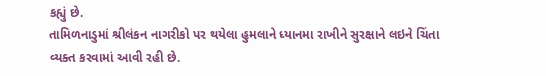કહ્યું છે.
તામિળનાડુમાં શ્રીલંકન નાગરીકો પર થયેલા હુમલાને ધ્યાનમા રાખીને સુરક્ષાને લઇને ચિંતા વ્યક્ત કરવામાં આવી રહી છે.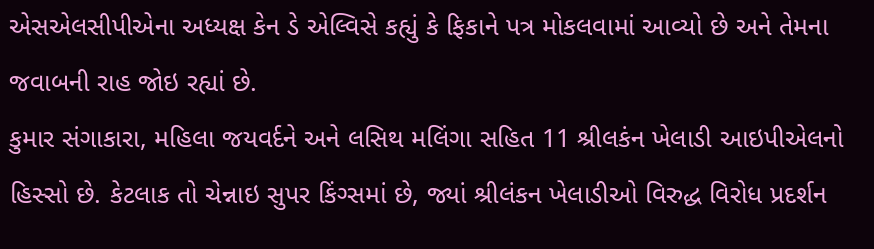એસએલસીપીએના અધ્યક્ષ કેન ડે એલ્વિસે કહ્યું કે ફિકાને પત્ર મોકલવામાં આવ્યો છે અને તેમના જવાબની રાહ જોઇ રહ્યાં છે.
કુમાર સંગાકારા, મહિલા જયવર્દને અને લસિથ મલિંગા સહિત 11 શ્રીલકંન ખેલાડી આઇપીએલનો હિસ્સો છે. કેટલાક તો ચેન્નાઇ સુપર કિંગ્સમાં છે, જ્યાં શ્રીલંકન ખેલાડીઓ વિરુદ્ધ વિરોધ પ્રદર્શન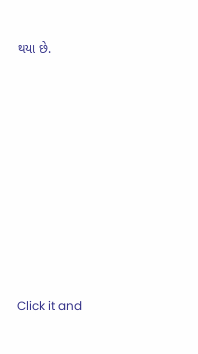થયા છે.












Click it and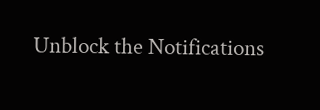Unblock the Notifications